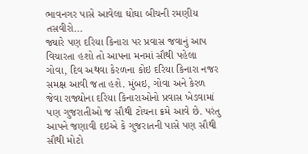ભાવનગર પાસે આવેલા ઘોઘા બીચની રમણીય તસવીરો...
જ્યારે પણ દરિયા કિનારા પર પ્રવાસ જવાનું આપ વિચારતા હશો તો આપના મનમાં સૌથી પહેલા ગોવા, દિવ અથવા કેરળના કોઇ દરિયા કિનારા નજર સમક્ષ આવી જતા હશે. મુંબઇ, ગોવા અને કેરળ જેવા રાજ્યોના દરિયા કિનારાઓનો પ્રવાસ ખેડવામાં પણ ગુજરાતીઓ જ સૌથી ટોચના ક્રમે આવે છે. પરંતુ આપને જણાવી દઇએ કે ગુજરાતની પાસે પણ સૌથી સૌથી મોટો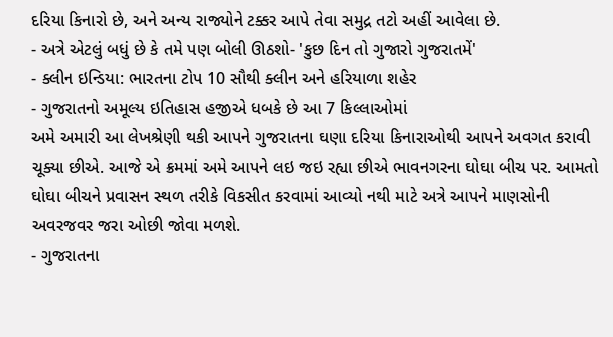દરિયા કિનારો છે, અને અન્ય રાજ્યોને ટક્કર આપે તેવા સમુદ્ર તટો અહીં આવેલા છે.
- અત્રે એટલું બધું છે કે તમે પણ બોલી ઊઠશો- 'કુછ દિન તો ગુજારો ગુજરાતમેં'
- ક્લીન ઇન્ડિયા: ભારતના ટોપ 10 સૌથી ક્લીન અને હરિયાળા શહેર
- ગુજરાતનો અમૂલ્ય ઇતિહાસ હજીએ ધબકે છે આ 7 કિલ્લાઓમાં
અમે અમારી આ લેખશ્રેણી થકી આપને ગુજરાતના ઘણા દરિયા કિનારાઓથી આપને અવગત કરાવી ચૂક્યા છીએ. આજે એ ક્રમમાં અમે આપને લઇ જઇ રહ્યા છીએ ભાવનગરના ઘોઘા બીચ પર. આમતો ઘોઘા બીચને પ્રવાસન સ્થળ તરીકે વિકસીત કરવામાં આવ્યો નથી માટે અત્રે આપને માણસોની અવરજવર જરા ઓછી જોવા મળશે.
- ગુજરાતના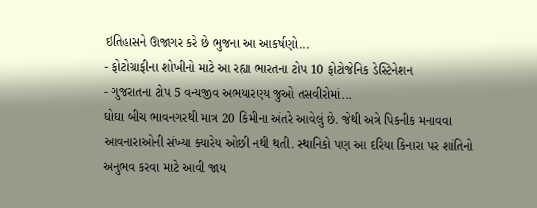ઇતિહાસને ઊજાગર કરે છે ભુજના આ આકર્ષણો...
- ફોટોગ્રાફીના શોખીનો માટે આ રહ્યા ભારતના ટોપ 10 ફોટોજેનિક ડેસ્ટિનેશન
- ગુજરાતના ટોપ 5 વન્યજીવ અભયારણ્ય જુઓ તસવીરોમાં...
ઘોઘા બીચ ભાવનગરથી માત્ર 20 કિમીના અંતરે આવેલું છે. જેથી અત્રે પિકનીક મનાવવા આવનારાઓની સંખ્યા ક્યારેય ઓછી નથી થતી. સ્થાનિકો પણ આ દરિયા કિનારા પર શાંતિનો અનુભવ કરવા માટે આવી જાય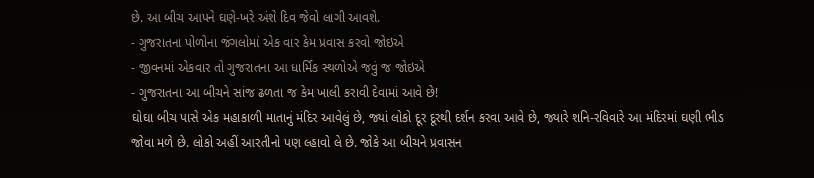છે. આ બીચ આપને ઘણે-ખરે અંશે દિવ જેવો લાગી આવશે.
- ગુજરાતના પોળોના જંગલોમાં એક વાર કેમ પ્રવાસ કરવો જોઇએ
- જીવનમાં એકવાર તો ગુજરાતના આ ધાર્મિક સ્થળોએ જવું જ જોઇએ
- ગુજરાતના આ બીચને સાંજ ઢળતા જ કેમ ખાલી કરાવી દેવામાં આવે છે!
ઘોઘા બીચ પાસે એક મહાકાળી માતાનું મંદિર આવેલું છે, જ્યાં લોકો દૂર દૂરથી દર્શન કરવા આવે છે, જ્યારે શનિ-રવિવારે આ મંદિરમાં ઘણી ભીડ જોવા મળે છે. લોકો અહીં આરતીનો પણ લ્હાવો લે છે. જોકે આ બીચને પ્રવાસન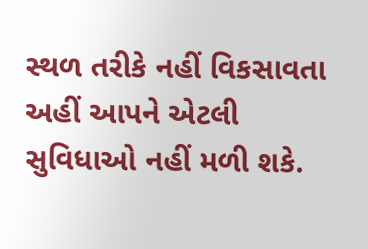સ્થળ તરીકે નહીં વિકસાવતા અહીં આપને એટલી સુવિધાઓ નહીં મળી શકે.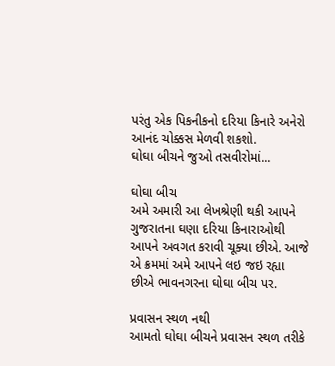પરંતુ એક પિકનીકનો દરિયા કિનારે અનેરો આનંદ ચોક્કસ મેળવી શકશો.
ઘોઘા બીચને જુઓ તસવીરોમાં...

ઘોઘા બીચ
અમે અમારી આ લેખશ્રેણી થકી આપને ગુજરાતના ઘણા દરિયા કિનારાઓથી આપને અવગત કરાવી ચૂક્યા છીએ. આજે એ ક્રમમાં અમે આપને લઇ જઇ રહ્યા છીએ ભાવનગરના ઘોઘા બીચ પર.

પ્રવાસન સ્થળ નથી
આમતો ઘોઘા બીચને પ્રવાસન સ્થળ તરીકે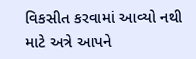વિકસીત કરવામાં આવ્યો નથી માટે અત્રે આપને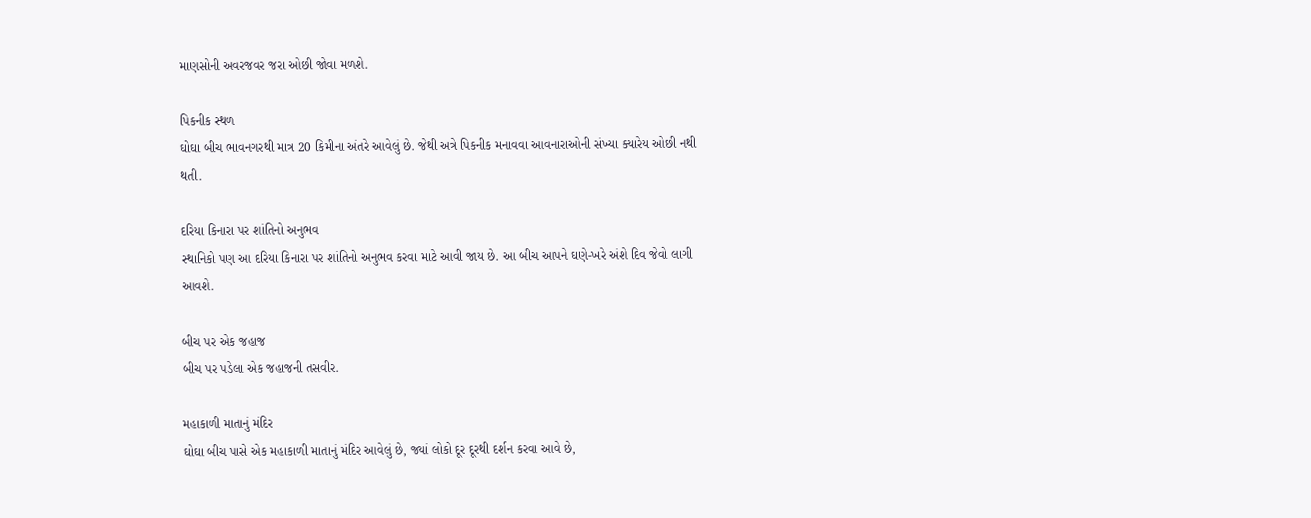માણસોની અવરજવર જરા ઓછી જોવા મળશે.

પિકનીક સ્થળ
ઘોઘા બીચ ભાવનગરથી માત્ર 20 કિમીના અંતરે આવેલું છે. જેથી અત્રે પિકનીક મનાવવા આવનારાઓની સંખ્યા ક્યારેય ઓછી નથી થતી.

દરિયા કિનારા પર શાંતિનો અનુભવ
સ્થાનિકો પણ આ દરિયા કિનારા પર શાંતિનો અનુભવ કરવા માટે આવી જાય છે. આ બીચ આપને ઘણે-ખરે અંશે દિવ જેવો લાગી આવશે.

બીચ પર એક જહાજ
બીચ પર પડેલા એક જહાજની તસવીર.

મહાકાળી માતાનું મંદિર
ઘોઘા બીચ પાસે એક મહાકાળી માતાનું મંદિર આવેલું છે, જ્યાં લોકો દૂર દૂરથી દર્શન કરવા આવે છે,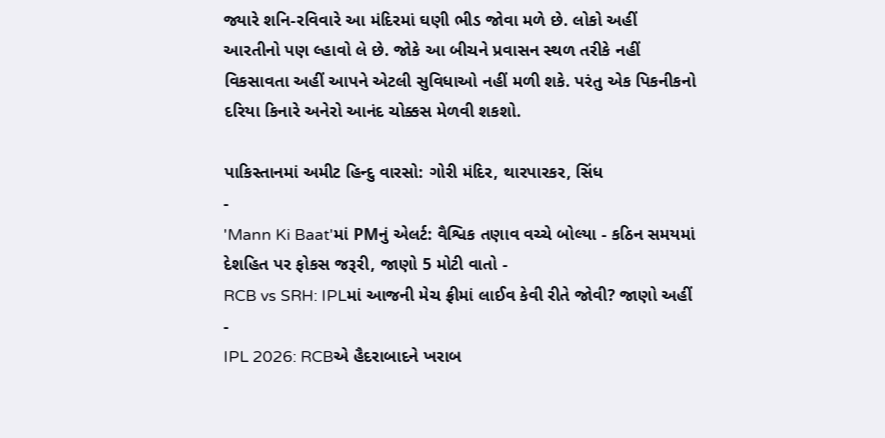જ્યારે શનિ-રવિવારે આ મંદિરમાં ઘણી ભીડ જોવા મળે છે. લોકો અહીં આરતીનો પણ લ્હાવો લે છે. જોકે આ બીચને પ્રવાસન સ્થળ તરીકે નહીં વિકસાવતા અહીં આપને એટલી સુવિધાઓ નહીં મળી શકે. પરંતુ એક પિકનીકનો દરિયા કિનારે અનેરો આનંદ ચોક્કસ મેળવી શકશો.

પાકિસ્તાનમાં અમીટ હિન્દુ વારસો: ગોરી મંદિર, થારપારકર, સિંધ
-
'Mann Ki Baat'માં PMનું એલર્ટ: વૈશ્વિક તણાવ વચ્ચે બોલ્યા - કઠિન સમયમાં દેશહિત પર ફોકસ જરૂરી, જાણો 5 મોટી વાતો -
RCB vs SRH: IPLમાં આજની મેચ ફ્રીમાં લાઈવ કેવી રીતે જોવી? જાણો અહીં -
IPL 2026: RCBએ હૈદરાબાદને ખરાબ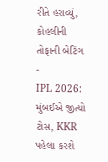રીતે હરાવ્યું, કોહલીની તોફાની બેટિંગ -
IPL 2026: મુંબઈએ જીત્યો ટોસ, KKR પહેલા કરશે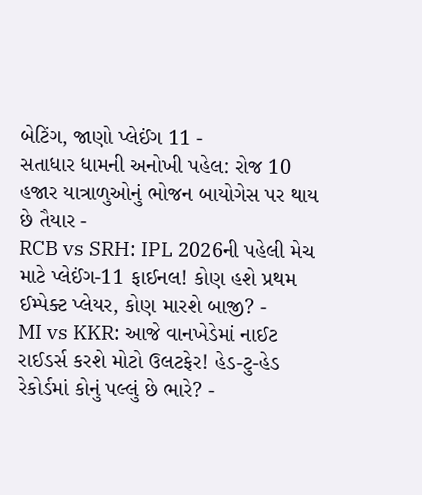બેટિંગ, જાણો પ્લેઈંગ 11 -
સતાધાર ધામની અનોખી પહેલ: રોજ 10 હજાર યાત્રાળુઓનું ભોજન બાયોગેસ પર થાય છે તૈયાર -
RCB vs SRH: IPL 2026ની પહેલી મેચ માટે પ્લેઈંગ-11 ફાઈનલ! કોણ હશે પ્રથમ ઈમ્પેક્ટ પ્લેયર, કોણ મારશે બાજી? -
MI vs KKR: આજે વાનખેડેમાં નાઈટ રાઈડર્સ કરશે મોટો ઉલટફેર! હેડ-ટુ-હેડ રેકોર્ડમાં કોનું પલ્લું છે ભારે? -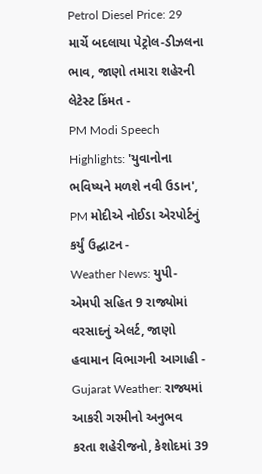Petrol Diesel Price: 29 માર્ચે બદલાયા પેટ્રોલ-ડીઝલના ભાવ, જાણો તમારા શહેરની લેટેસ્ટ કિંમત -
PM Modi Speech Highlights: 'યુવાનોના ભવિષ્યને મળશે નવી ઉડાન', PM મોદીએ નોઈડા એરપોર્ટનું કર્યું ઉદ્ઘાટન -
Weather News: યુપી-એમપી સહિત 9 રાજ્યોમાં વરસાદનું એલર્ટ, જાણો હવામાન વિભાગની આગાહી -
Gujarat Weather: રાજ્યમાં આકરી ગરમીનો અનુભવ કરતા શહેરીજનો, કેશોદમાં 39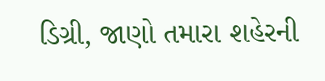ડિગ્રી, જાણો તમારા શહેરની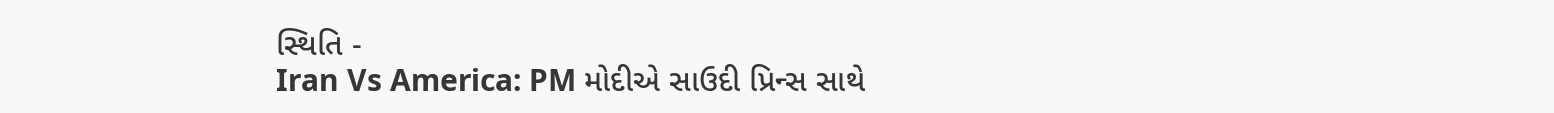સ્થિતિ -
Iran Vs America: PM મોદીએ સાઉદી પ્રિન્સ સાથે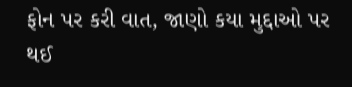ફોન પર કરી વાત, જાણો કયા મુદ્દાઓ પર થઈ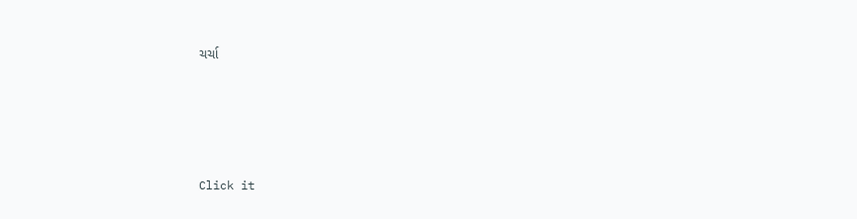ચર્ચા






Click it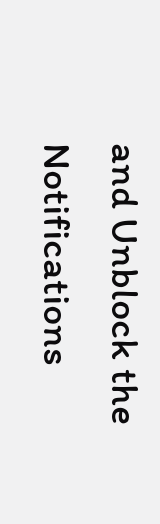and Unblock the Notifications